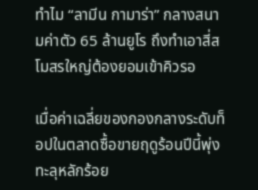ทำไม “ลามีน กามาร่า” กลางสนามค่าตัว 65 ล้านยูโร ถึงทำเอาสี่สโมสรใหญ่ต้องยอมเข้าคิวรอ

เมื่อค่าเฉลี่ยของกองกลางระดับท็อปในตลาดซื้อขายฤดูร้อนปีนี้พุ่งทะลุหลักร้อย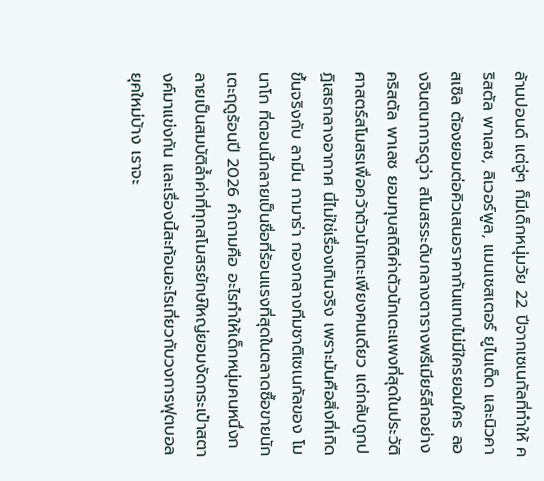ล้านปอนด์ แต่จู่ๆ ก็มีเด็กหนุ่มวัย 22 ปีจากเซเนกัลที่ทำให้ คริสตัล พาเลซ, ลิเวอร์พูล, แมนเชสเตอร์ ยูไนเต็ด และนิวคาสเซิล ต้องยอมต่อคิวเสนอราคากันแทบไม่มีใครยอมใคร ลองจินตนาการดูว่า สโมสรระดับกลางตารางพรีเมียร์ลีกอย่างคริสตัล พาเลซ ยอมทุบสถิติค่าตัวนักเตะแพงที่สุดในประวัติศาสตร์สโมสรเพื่อคว้าตัวนักเตะเพียงคนเดียว แต่กลับถูกปฏิเสธกลางอากาศ นี่ไม่ใช่เรื่องเกินจริง เพราะมันคือสิ่งที่เกิดขึ้นจริงกับ ลามีน กามาร่า กองกลางทีมชาติเซเนกัลของ โมนาโก ที่ตอนนี้กลายเป็นชื่อที่ร้อนแรงที่สุดในตลาดซื้อขายนักเตะฤดูร้อนปี 2026 คำถามคือ อะไรทำให้เด็กหนุ่มคนหนึ่งกลายเป็นสมบัติล้ำค่าที่ทุกสโมสรยักษ์ใหญ่ยอมงัดกระเป๋าสตางค์มาแข่งกัน และเรื่องนี้สะท้อนอะไรเกี่ยวกับวงการฟุตบอลยุคใหม่บ้าง เราจะ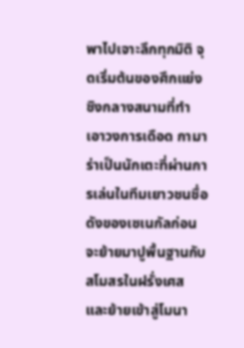พาไปเจาะลึกทุกมิติ จุดเริ่มต้นของศึกแย่งชิงกลางสนามที่ทำเอาวงการเดือด กามาร่าเป็นนักเตะที่ผ่านการเล่นในทีมเยาวชนชื่อดังของเซเนกัลก่อนจะย้ายมาปูพื้นฐานกับสโมสรในฝรั่งเศส และย้ายเข้าสู่โมนา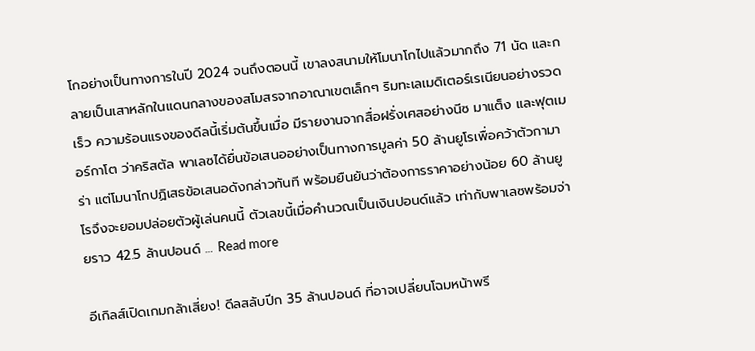โกอย่างเป็นทางการในปี 2024 จนถึงตอนนี้ เขาลงสนามให้โมนาโกไปแล้วมากถึง 71 นัด และกลายเป็นเสาหลักในแดนกลางของสโมสรจากอาณาเขตเล็กๆ ริมทะเลเมดิเตอร์เรเนียนอย่างรวดเร็ว ความร้อนแรงของดีลนี้เริ่มต้นขึ้นเมื่อ มีรายงานจากสื่อฝรั่งเศสอย่างนีซ มาแต็ง และฟุตเมอร์กาโต ว่าคริสตัล พาเลซได้ยื่นข้อเสนออย่างเป็นทางการมูลค่า 50 ล้านยูโรเพื่อคว้าตัวกามาร่า แต่โมนาโกปฏิเสธข้อเสนอดังกล่าวทันที พร้อมยืนยันว่าต้องการราคาอย่างน้อย 60 ล้านยูโรจึงจะยอมปล่อยตัวผู้เล่นคนนี้ ตัวเลขนี้เมื่อคำนวณเป็นเงินปอนด์แล้ว เท่ากับพาเลซพร้อมจ่ายราว 42.5 ล้านปอนด์ … Read more

อีเกิลส์เปิดเกมกล้าเสี่ยง! ดีลสลับปีก 35 ล้านปอนด์ ที่อาจเปลี่ยนโฉมหน้าพรี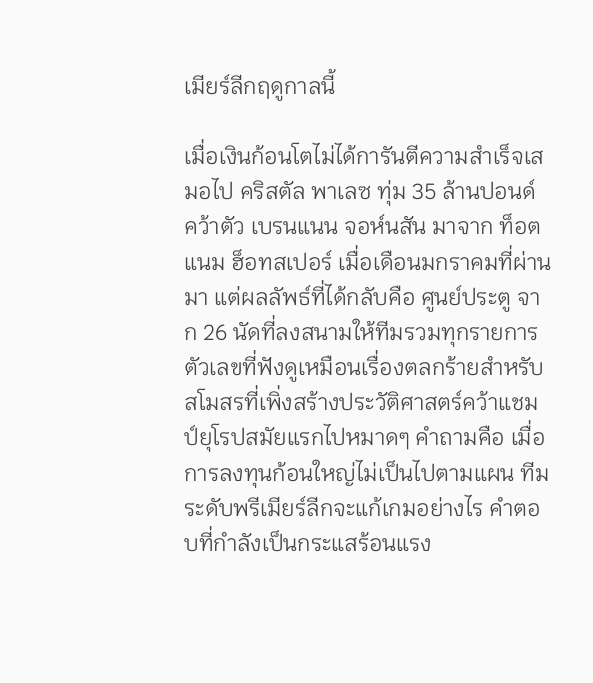เมียร์ลีกฤดูกาลนี้

เมื่อเงินก้อนโตไม่ได้การันตีความสำเร็จเสมอไป คริสตัล พาเลซ ทุ่ม 35 ล้านปอนด์ คว้าตัว เบรนแนน จอห์นสัน มาจาก ท็อตแนม ฮ็อทสเปอร์ เมื่อเดือนมกราคมที่ผ่านมา แต่ผลลัพธ์ที่ได้กลับคือ ศูนย์ประตู จาก 26 นัดที่ลงสนามให้ทีมรวมทุกรายการ ตัวเลขที่ฟังดูเหมือนเรื่องตลกร้ายสำหรับสโมสรที่เพิ่งสร้างประวัติศาสตร์คว้าแชมป์ยุโรปสมัยแรกไปหมาดๆ คำถามคือ เมื่อการลงทุนก้อนใหญ่ไม่เป็นไปตามแผน ทีมระดับพรีเมียร์ลีกจะแก้เกมอย่างไร คำตอบที่กำลังเป็นกระแสร้อนแรง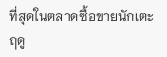ที่สุดในตลาดซื้อขายนักเตะฤดู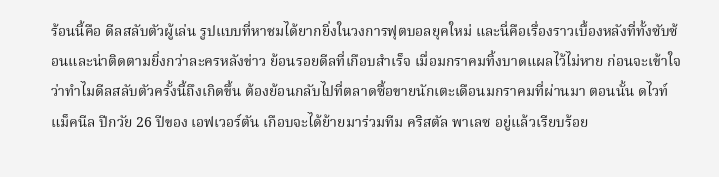ร้อนนี้คือ ดีลสลับตัวผู้เล่น รูปแบบที่หาชมได้ยากยิ่งในวงการฟุตบอลยุคใหม่ และนี่คือเรื่องราวเบื้องหลังที่ทั้งซับซ้อนและน่าติดตามยิ่งกว่าละครหลังข่าว ย้อนรอยดีลที่เกือบสำเร็จ เมื่อมกราคมทิ้งบาดแผลไว้ไม่หาย ก่อนจะเข้าใจว่าทำไมดีลสลับตัวครั้งนี้ถึงเกิดขึ้น ต้องย้อนกลับไปที่ตลาดซื้อขายนักเตะเดือนมกราคมที่ผ่านมา ตอนนั้น ดไวท์ แม็คนีล ปีกวัย 26 ปีของ เอฟเวอร์ตัน เกือบจะได้ย้ายมาร่วมทีม คริสตัล พาเลซ อยู่แล้วเรียบร้อย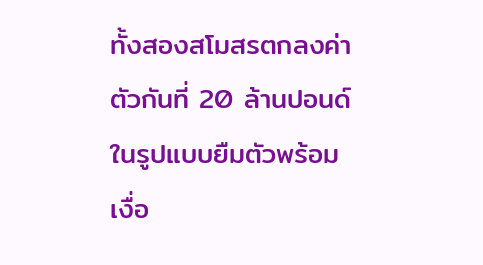ทั้งสองสโมสรตกลงค่าตัวกันที่ 20 ล้านปอนด์ในรูปแบบยืมตัวพร้อมเงื่อ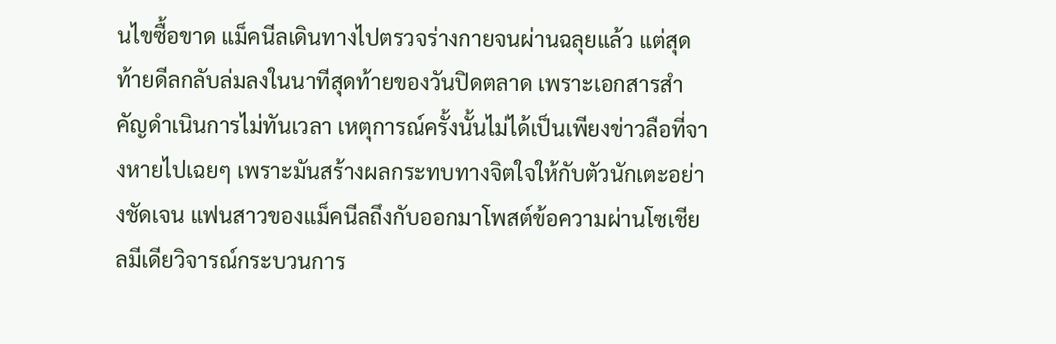นไขซื้อขาด แม็คนีลเดินทางไปตรวจร่างกายจนผ่านฉลุยแล้ว แต่สุดท้ายดีลกลับล่มลงในนาทีสุดท้ายของวันปิดตลาด เพราะเอกสารสำคัญดำเนินการไม่ทันเวลา เหตุการณ์ครั้งนั้นไม่ได้เป็นเพียงข่าวลือที่จางหายไปเฉยๆ เพราะมันสร้างผลกระทบทางจิตใจให้กับตัวนักเตะอย่างชัดเจน แฟนสาวของแม็คนีลถึงกับออกมาโพสต์ข้อความผ่านโซเชียลมีเดียวิจารณ์กระบวนการ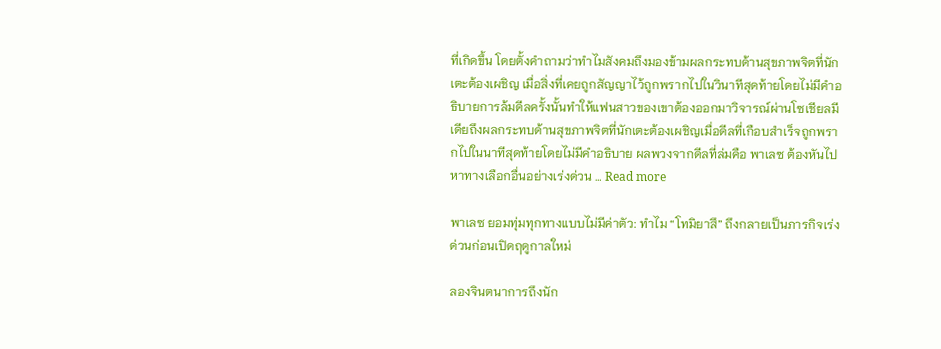ที่เกิดขึ้น โดยตั้งคำถามว่าทำไมสังคมถึงมองข้ามผลกระทบด้านสุขภาพจิตที่นักเตะต้องเผชิญ เมื่อสิ่งที่เคยถูกสัญญาไว้ถูกพรากไปในวินาทีสุดท้ายโดยไม่มีคำอธิบายการล้มดีลครั้งนั้นทำให้แฟนสาวของเขาต้องออกมาวิจารณ์ผ่านโซเชียลมีเดียถึงผลกระทบด้านสุขภาพจิตที่นักเตะต้องเผชิญเมื่อดีลที่เกือบสำเร็จถูกพรากไปในนาทีสุดท้ายโดยไม่มีคำอธิบาย ผลพวงจากดีลที่ล่มคือ พาเลซ ต้องหันไปหาทางเลือกอื่นอย่างเร่งด่วน … Read more

พาเลซ ยอมทุ่มทุกทางแบบไม่มีค่าตัว: ทำไม “โทมิยาสึ” ถึงกลายเป็นภารกิจเร่งด่วนก่อนเปิดฤดูกาลใหม่

ลองจินตนาการถึงนัก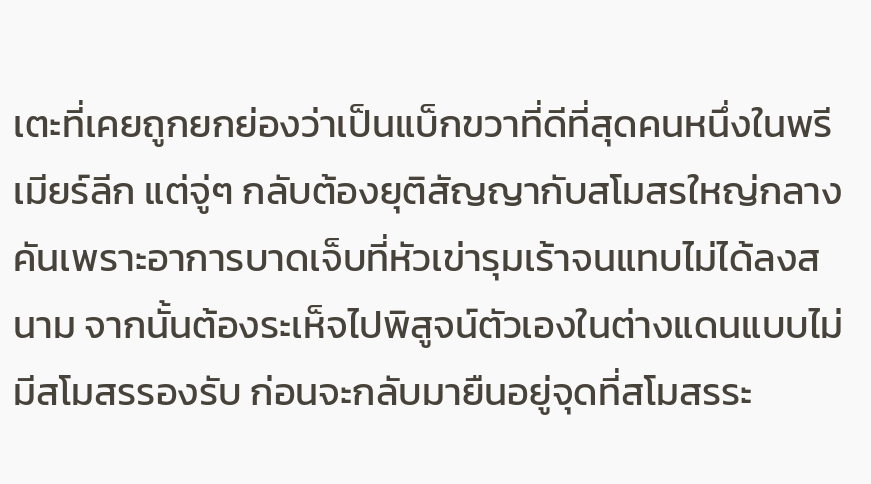เตะที่เคยถูกยกย่องว่าเป็นแบ็กขวาที่ดีที่สุดคนหนึ่งในพรีเมียร์ลีก แต่จู่ๆ กลับต้องยุติสัญญากับสโมสรใหญ่กลางคันเพราะอาการบาดเจ็บที่หัวเข่ารุมเร้าจนแทบไม่ได้ลงสนาม จากนั้นต้องระเห็จไปพิสูจน์ตัวเองในต่างแดนแบบไม่มีสโมสรรองรับ ก่อนจะกลับมายืนอยู่จุดที่สโมสรระ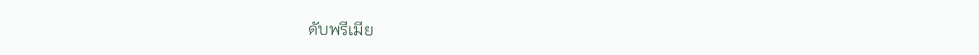ดับพรีเมีย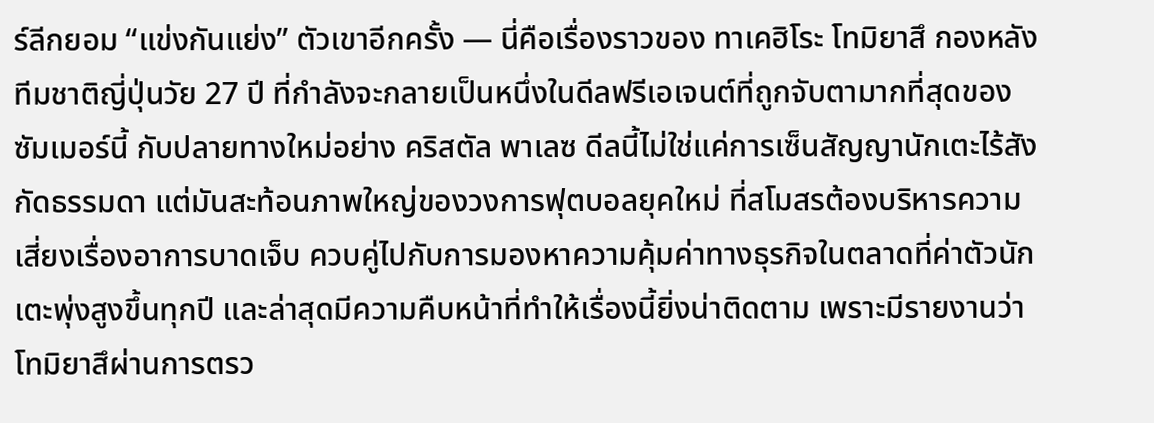ร์ลีกยอม “แข่งกันแย่ง” ตัวเขาอีกครั้ง — นี่คือเรื่องราวของ ทาเคฮิโระ โทมิยาสึ กองหลังทีมชาติญี่ปุ่นวัย 27 ปี ที่กำลังจะกลายเป็นหนึ่งในดีลฟรีเอเจนต์ที่ถูกจับตามากที่สุดของซัมเมอร์นี้ กับปลายทางใหม่อย่าง คริสตัล พาเลซ ดีลนี้ไม่ใช่แค่การเซ็นสัญญานักเตะไร้สังกัดธรรมดา แต่มันสะท้อนภาพใหญ่ของวงการฟุตบอลยุคใหม่ ที่สโมสรต้องบริหารความเสี่ยงเรื่องอาการบาดเจ็บ ควบคู่ไปกับการมองหาความคุ้มค่าทางธุรกิจในตลาดที่ค่าตัวนักเตะพุ่งสูงขึ้นทุกปี และล่าสุดมีความคืบหน้าที่ทำให้เรื่องนี้ยิ่งน่าติดตาม เพราะมีรายงานว่าโทมิยาสึผ่านการตรว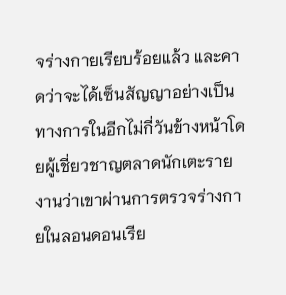จร่างกายเรียบร้อยแล้ว และคาดว่าจะได้เซ็นสัญญาอย่างเป็นทางการในอีกไม่กี่วันข้างหน้าโดยผู้เชี่ยวชาญตลาดนักเตะรายงานว่าเขาผ่านการตรวจร่างกายในลอนดอนเรีย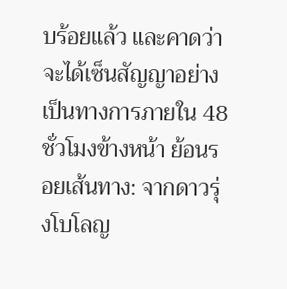บร้อยแล้ว และคาดว่าจะได้เซ็นสัญญาอย่างเป็นทางการภายใน 48 ชั่วโมงข้างหน้า ย้อนรอยเส้นทาง: จากดาวรุ่งโบโลญ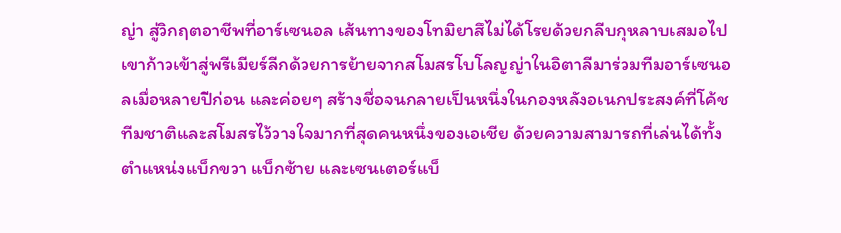ญ่า สู่วิกฤตอาชีพที่อาร์เซนอล เส้นทางของโทมิยาสึไม่ได้โรยด้วยกลีบกุหลาบเสมอไป เขาก้าวเข้าสู่พรีเมียร์ลีกด้วยการย้ายจากสโมสรโบโลญญ่าในอิตาลีมาร่วมทีมอาร์เซนอลเมื่อหลายปีก่อน และค่อยๆ สร้างชื่อจนกลายเป็นหนึ่งในกองหลังอเนกประสงค์ที่โค้ชทีมชาติและสโมสรไว้วางใจมากที่สุดคนหนึ่งของเอเชีย ด้วยความสามารถที่เล่นได้ทั้งตำแหน่งแบ็กขวา แบ็กซ้าย และเซนเตอร์แบ็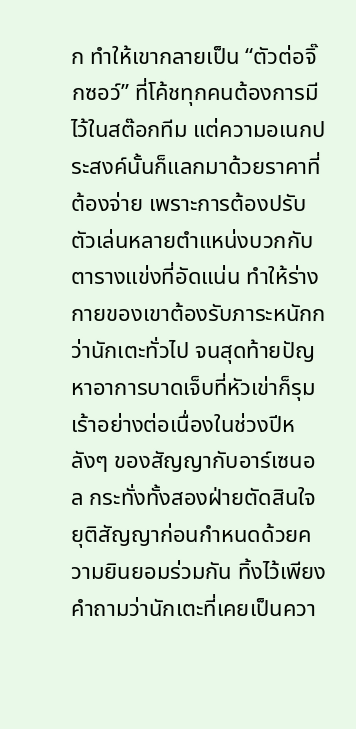ก ทำให้เขากลายเป็น “ตัวต่อจิ๊กซอว์” ที่โค้ชทุกคนต้องการมีไว้ในสต๊อกทีม แต่ความอเนกประสงค์นั้นก็แลกมาด้วยราคาที่ต้องจ่าย เพราะการต้องปรับตัวเล่นหลายตำแหน่งบวกกับตารางแข่งที่อัดแน่น ทำให้ร่างกายของเขาต้องรับภาระหนักกว่านักเตะทั่วไป จนสุดท้ายปัญหาอาการบาดเจ็บที่หัวเข่าก็รุมเร้าอย่างต่อเนื่องในช่วงปีหลังๆ ของสัญญากับอาร์เซนอล กระทั่งทั้งสองฝ่ายตัดสินใจยุติสัญญาก่อนกำหนดด้วยความยินยอมร่วมกัน ทิ้งไว้เพียงคำถามว่านักเตะที่เคยเป็นควา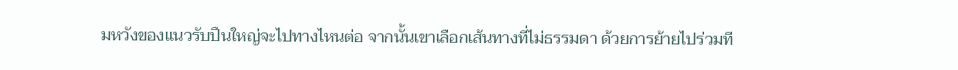มหวังของแนวรับปืนใหญ่จะไปทางไหนต่อ จากนั้นเขาเลือกเส้นทางที่ไม่ธรรมดา ด้วยการย้ายไปร่วมที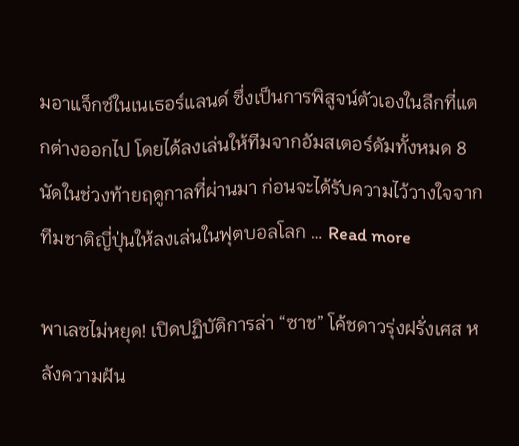มอาแจ็กซ์ในเนเธอร์แลนด์ ซึ่งเป็นการพิสูจน์ตัวเองในลีกที่แตกต่างออกไป โดยได้ลงเล่นให้ทีมจากอัมสเตอร์ดัมทั้งหมด 8 นัดในช่วงท้ายฤดูกาลที่ผ่านมา ก่อนจะได้รับความไว้วางใจจากทีมชาติญี่ปุ่นให้ลงเล่นในฟุตบอลโลก … Read more

พาเลซไม่หยุด! เปิดปฏิบัติการล่า “ซาช” โค้ชดาวรุ่งฝรั่งเศส หลังความฝัน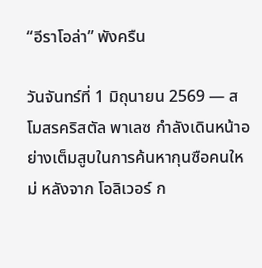“อีราโอล่า” พังครืน

วันจันทร์ที่ 1 มิถุนายน 2569 — สโมสรคริสตัล พาเลซ กำลังเดินหน้าอย่างเต็มสูบในการค้นหากุนซือคนใหม่ หลังจาก โอลิเวอร์ ก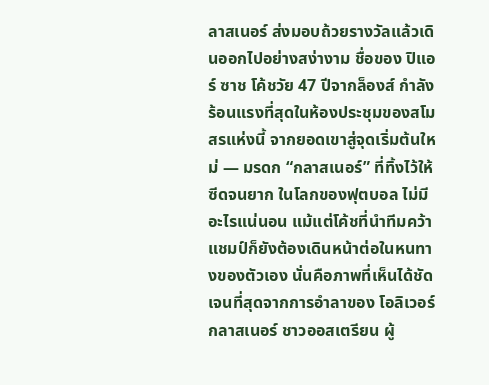ลาสเนอร์ ส่งมอบถ้วยรางวัลแล้วเดินออกไปอย่างสง่างาม ชื่อของ ปิแอร์ ซาช โค้ชวัย 47 ปีจากล็องส์ กำลังร้อนแรงที่สุดในห้องประชุมของสโมสรแห่งนี้ จากยอดเขาสู่จุดเริ่มต้นใหม่ — มรดก “กลาสเนอร์” ที่ทิ้งไว้ให้ซีดจนยาก ในโลกของฟุตบอล ไม่มีอะไรแน่นอน แม้แต่โค้ชที่นำทีมคว้าแชมป์ก็ยังต้องเดินหน้าต่อในหนทางของตัวเอง นั่นคือภาพที่เห็นได้ชัดเจนที่สุดจากการอำลาของ โอลิเวอร์ กลาสเนอร์ ชาวออสเตรียน ผู้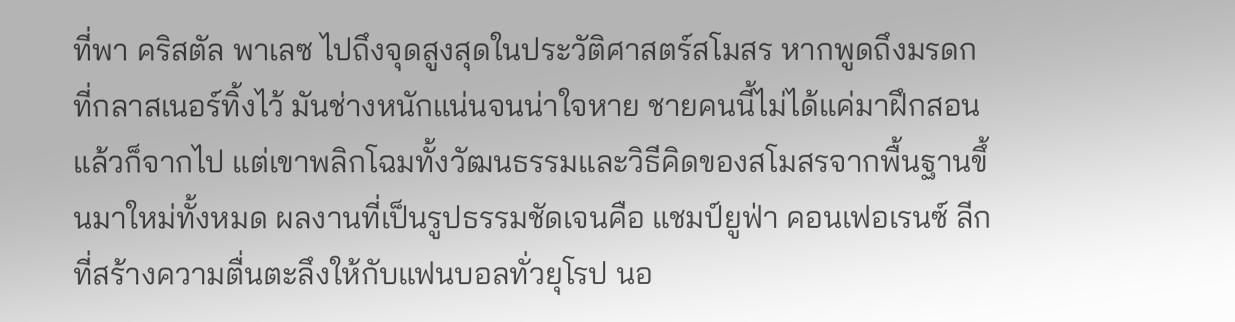ที่พา คริสตัล พาเลซ ไปถึงจุดสูงสุดในประวัติศาสตร์สโมสร หากพูดถึงมรดกที่กลาสเนอร์ทิ้งไว้ มันช่างหนักแน่นจนน่าใจหาย ชายคนนี้ไม่ได้แค่มาฝึกสอนแล้วก็จากไป แต่เขาพลิกโฉมทั้งวัฒนธรรมและวิธีคิดของสโมสรจากพื้นฐานขึ้นมาใหม่ทั้งหมด ผลงานที่เป็นรูปธรรมชัดเจนคือ แชมป์ยูฟ่า คอนเฟอเรนซ์ ลีก ที่สร้างความตื่นตะลึงให้กับแฟนบอลทั่วยุโรป นอ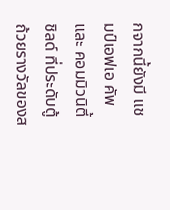กจากนี้ยังมี แชมป์เอฟเอ คัพ และ คอมมิวนิตี้ ชิลด์ ที่ประดับตู้ถ้วยรางวัลของส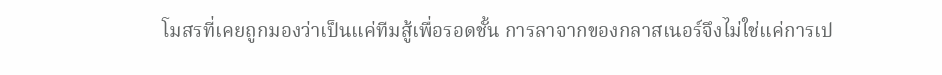โมสรที่เคยถูกมองว่าเป็นแค่ทีมสู้เพื่อรอดชั้น การลาจากของกลาสเนอร์จึงไม่ใช่แค่การเป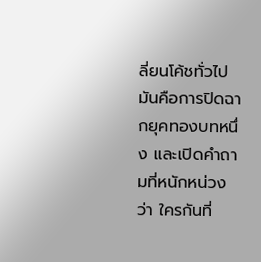ลี่ยนโค้ชทั่วไป มันคือการปิดฉากยุคทองบทหนึ่ง และเปิดคำถามที่หนักหน่วงว่า ใครกันที่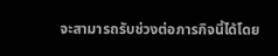จะสามารถรับช่วงต่อภารกิจนี้ได้โดย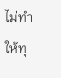ไม่ทำให้ทุ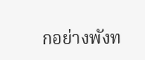กอย่างพังท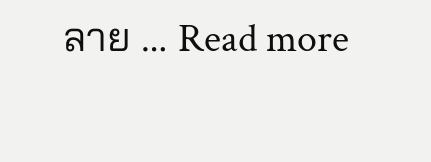ลาย … Read more